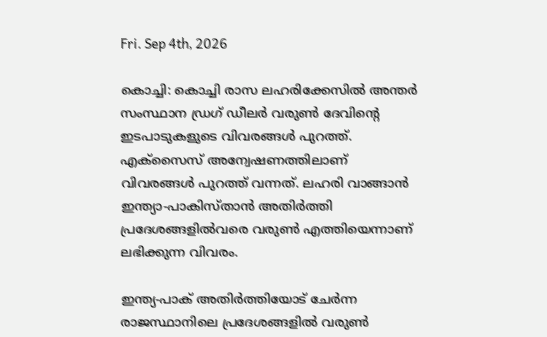Fri. Sep 4th, 2026

കൊച്ചി: കൊച്ചി രാസ ലഹരിക്കേസില്‍ അന്തര്‍ സംസ്ഥാന ഡ്രഗ് ഡീലര്‍ വരുണ്‍ ദേവിന്റെ ഇടപാടുകളുടെ വിവരങ്ങള്‍ പുറത്ത്. എക്സൈസ് അന്വേഷണത്തിലാണ് വിവരങ്ങള്‍ പുറത്ത് വന്നത്. ലഹരി വാങ്ങാന്‍ ഇന്ത്യാ-പാകിസ്താന്‍ അതിര്‍ത്തി പ്രദേശങ്ങളില്‍വരെ വരുണ്‍ എത്തിയെന്നാണ് ലഭിക്കുന്ന വിവരം.

ഇന്ത്യ-പാക് അതിര്‍ത്തിയോട് ചേര്‍ന്ന രാജസ്ഥാനിലെ പ്രദേശങ്ങളില്‍ വരുണ്‍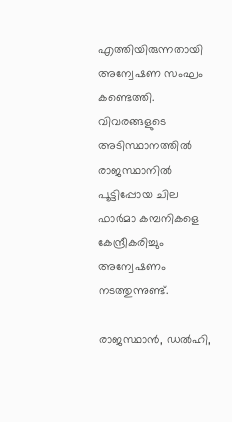എത്തിയിരുന്നതായി അന്വേഷണ സംഘം കണ്ടെത്തി. വിവരങ്ങളുടെ അടിസ്ഥാനത്തില്‍ രാജസ്ഥാനില്‍ പൂട്ടിപ്പോയ ചില ഫാര്‍മാ കമ്പനികളെ കേന്ദ്രീകരിച്ചും അന്വേഷണം നടത്തുന്നുണ്ട്.

രാജസ്ഥാന്‍, ഡല്‍ഹി,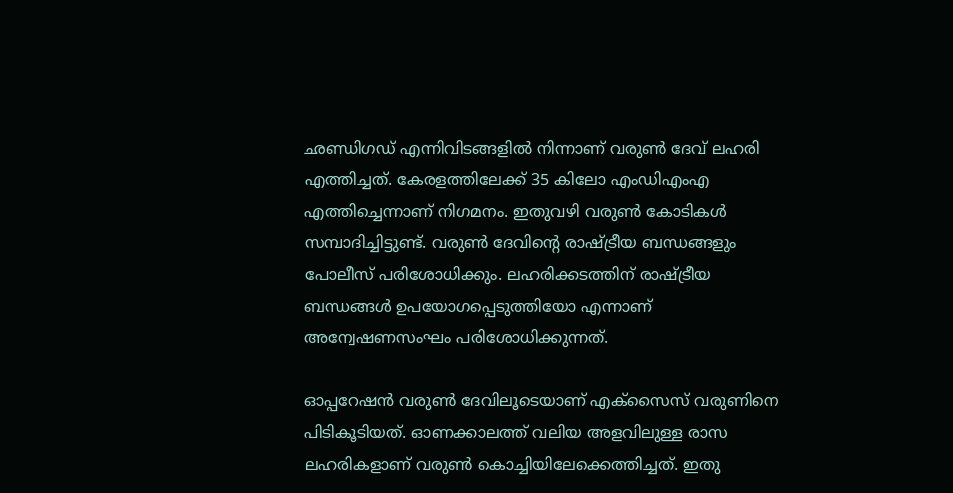ഛണ്ഡിഗഡ് എന്നിവിടങ്ങളില്‍ നിന്നാണ് വരുണ്‍ ദേവ് ലഹരി എത്തിച്ചത്. കേരളത്തിലേക്ക് 35 കിലോ എംഡിഎംഎ എത്തിച്ചെന്നാണ് നിഗമനം. ഇതുവഴി വരുണ്‍ കോടികള്‍ സമ്പാദിച്ചിട്ടുണ്ട്. വരുണ്‍ ദേവിന്റെ രാഷ്ട്രീയ ബന്ധങ്ങളും പോലീസ് പരിശോധിക്കും. ലഹരിക്കടത്തിന് രാഷ്ട്രീയ ബന്ധങ്ങള്‍ ഉപയോഗപ്പെടുത്തിയോ എന്നാണ് അന്വേഷണസംഘം പരിശോധിക്കുന്നത്.

ഓപ്പറേഷന്‍ വരുണ്‍ ദേവിലൂടെയാണ് എക്സൈസ് വരുണിനെ പിടികൂടിയത്. ഓണക്കാലത്ത് വലിയ അളവിലുള്ള രാസ ലഹരികളാണ് വരുണ്‍ കൊച്ചിയിലേക്കെത്തിച്ചത്. ഇതു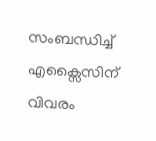സംബന്ധിച്ച് എക്സൈസിന് വിവരം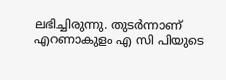ലഭിച്ചിരുന്നു. തുടര്‍ന്നാണ് എറണാകുളം എ സി പിയുടെ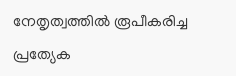നേതൃത്വത്തില്‍ രൂപീകരിച്ച പ്രത്യേക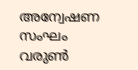അന്വേഷണ സംഘം വരുണ്‍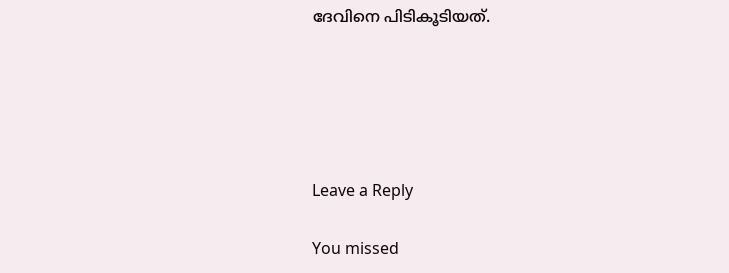ദേവിനെ പിടികൂടിയത്.





Leave a Reply

You missed